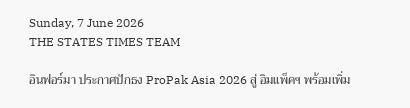Sunday, 7 June 2026
THE STATES TIMES TEAM

อินฟอร์มา ประกาศปักธง ProPak Asia 2026 สู่ อิมแพ็คฯ พร้อมเพิ่ม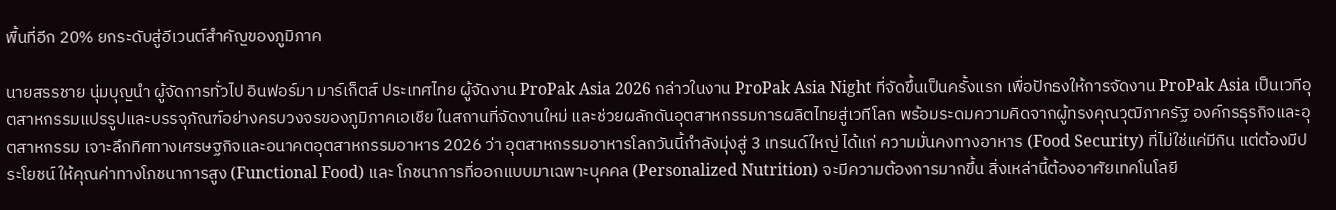พื้นที่อีก 20% ยกระดับสู่อีเวนต์สำคัญของภูมิภาค

นายสรรชาย นุ่มบุญนำ ผู้จัดการทั่วไป อินฟอร์มา มาร์เก็ตส์ ประเทศไทย ผู้จัดงาน ProPak Asia 2026 กล่าวในงาน ProPak Asia Night ที่จัดขึ้นเป็นครั้งแรก เพื่อปักธงให้การจัดงาน ProPak Asia เป็นเวทีอุตสาหกรรมแปรรูปและบรรจุภัณฑ์อย่างครบวงจรของภูมิภาคเอเชีย ในสถานที่จัดงานใหม่ และช่วยผลักดันอุตสาหกรรมการผลิตไทยสู่เวทีโลก พร้อมระดมความคิดจากผู้ทรงคุณวุฒิภาครัฐ องค์กรธุรกิจและอุตสาหกรรม เจาะลึกทิศทางเศรษฐกิจและอนาคตอุตสาหกรรมอาหาร 2026 ว่า อุตสาหกรรมอาหารโลกวันนี้กำลังมุ่งสู่ 3 เทรนด์ใหญ่ ได้แก่ ความมั่นคงทางอาหาร (Food Security) ที่ไม่ใช่แค่มีกิน แต่ต้องมีประโยชน์ ให้คุณค่าทางโภชนาการสูง (Functional Food) และ โภชนาการที่ออกแบบมาเฉพาะบุคคล (Personalized Nutrition) จะมีความต้องการมากขึ้น สิ่งเหล่านี้ต้องอาศัยเทคโนโลยี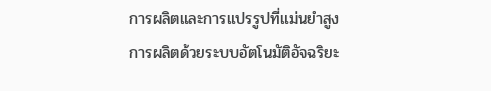การผลิตและการแปรรูปที่แม่นยำสูง การผลิตด้วยระบบอัตโนมัติอัจฉริยะ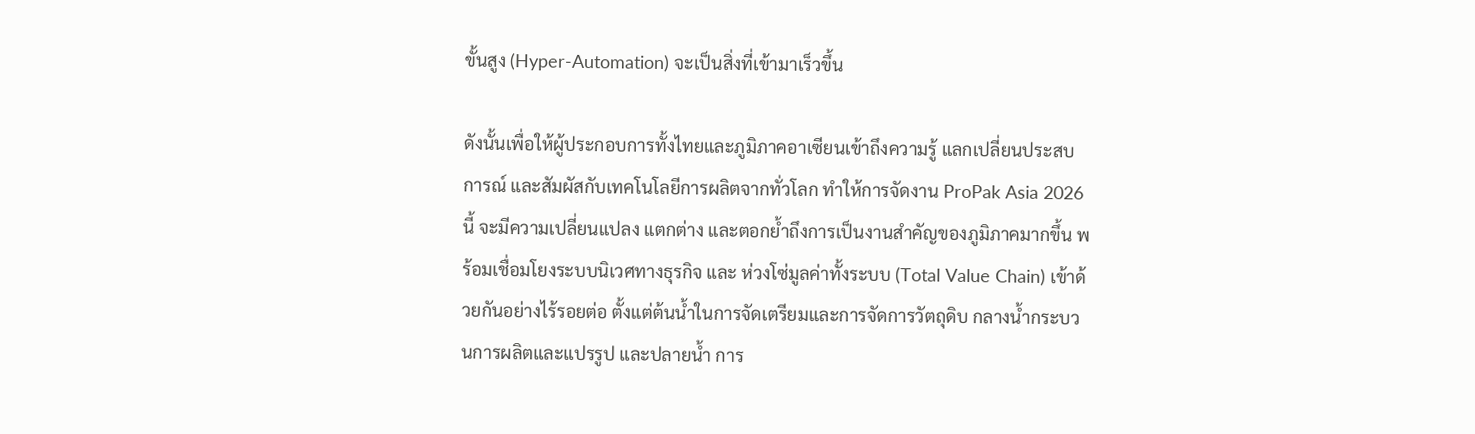ขั้นสูง (Hyper-Automation) จะเป็นสิ่งที่เข้ามาเร็วขึ้น

ดังนั้นเพื่อให้ผู้ประกอบการทั้งไทยและภูมิภาคอาเซียนเข้าถึงความรู้ แลกเปลี่ยนประสบการณ์ และสัมผัสกับเทคโนโลยีการผลิตจากทั่วโลก ทำให้การจัดงาน ProPak Asia 2026 นี้ จะมีความเปลี่ยนแปลง แตกต่าง และตอกย้ำถึงการเป็นงานสำคัญของภูมิภาคมากขึ้น พร้อมเชื่อมโยงระบบนิเวศทางธุรกิจ และ ห่วงโซ่มูลค่าทั้งระบบ (Total Value Chain) เข้าด้วยกันอย่างไร้รอยต่อ ตั้งแต่ต้นน้ำในการจัดเตรียมและการจัดการวัตถุดิบ กลางน้ำกระบวนการผลิตและแปรรูป และปลายน้ำ การ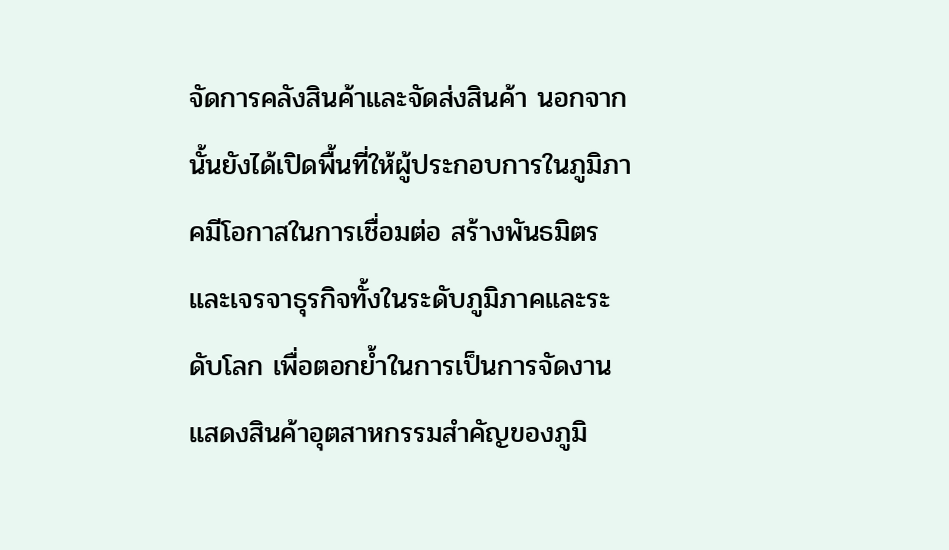จัดการคลังสินค้าและจัดส่งสินค้า นอกจากนั้นยังได้เปิดพื้นที่ให้ผู้ประกอบการในภูมิภาคมีโอกาสในการเชื่อมต่อ สร้างพันธมิตร และเจรจาธุรกิจทั้งในระดับภูมิภาคและระดับโลก เพื่อตอกย้ำในการเป็นการจัดงานแสดงสินค้าอุตสาหกรรมสำคัญของภูมิ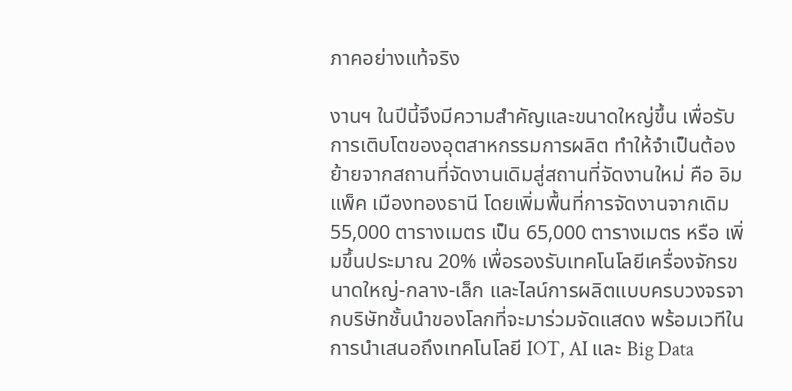ภาคอย่างแท้จริง

งานฯ ในปีนี้จึงมีความสำคัญและขนาดใหญ่ขึ้น เพื่อรับการเติบโตของอุตสาหกรรมการผลิต ทำให้จำเป็นต้องย้ายจากสถานที่จัดงานเดิมสู่สถานที่จัดงานใหม่ คือ อิมแพ็ค เมืองทองธานี โดยเพิ่มพื้นที่การจัดงานจากเดิม 55,000 ตารางเมตร เป็น 65,000 ตารางเมตร หรือ เพิ่มขึ้นประมาณ 20% เพื่อรองรับเทคโนโลยีเครื่องจักรขนาดใหญ่-กลาง-เล็ก และไลน์การผลิตแบบครบวงจรจากบริษัทชั้นนำของโลกที่จะมาร่วมจัดแสดง พร้อมเวทีในการนำเสนอถึงเทคโนโลยี IOT, AI และ Big Data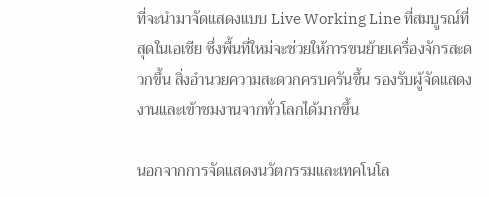ที่จะนำมาจัดแสดงแบบ Live Working Line ที่สมบูรณ์ที่สุดในเอเชีย ซึ่งพื้นที่ใหม่จะช่วยให้การขนย้ายเครื่องจักรสะดวกขึ้น สิ่งอำนวยความสะดวกครบครันขึ้น รองรับผู้จัดแสดงงานและเข้าชมงานจากทั่วโลกได้มากขึ้น

นอกจากการจัดแสดงนวัตกรรมและเทคโนโล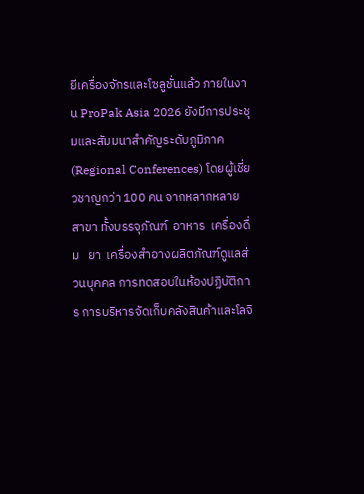ยีเครื่องจักรและโซลูชั่นแล้ว ภายในงาน ProPak Asia 2026 ยังมีการประชุมและสัมมนาสำคัญระดับภูมิภาค (Regional Conferences) โดยผู้เชี่ยวชาญกว่า 100 คน จากหลากหลายสาขา ทั้งบรรจุภัณฑ์  อาหาร  เครื่องดื่ม   ยา  เครื่องสำอางผลิตภัณฑ์ดูแลส่วนบุคคล การทดสอบในห้องปฏิบัติการ การบริหารจัดเก็บคลังสินค้าและโลจิ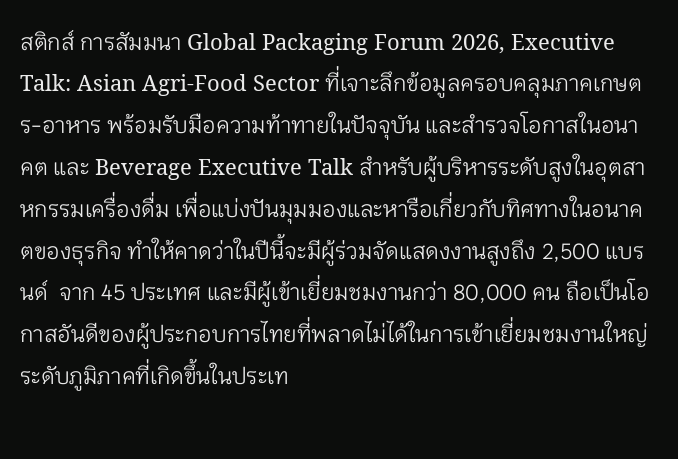สติกส์ การสัมมนา Global Packaging Forum 2026, Executive Talk: Asian Agri-Food Sector ที่เจาะลึกข้อมูลครอบคลุมภาคเกษตร-อาหาร พร้อมรับมือความท้าทายในปัจจุบัน และสำรวจโอกาสในอนาคต และ Beverage Executive Talk สำหรับผู้บริหารระดับสูงในอุตสาหกรรมเครื่องดื่ม เพื่อแบ่งปันมุมมองและหารือเกี่ยวกับทิศทางในอนาคตของธุรกิจ ทำให้คาดว่าในปีนี้จะมีผู้ร่วมจัดแสดงงานสูงถึง 2,500 แบรนด์  จาก 45 ประเทศ และมีผู้เข้าเยี่ยมชมงานกว่า 80,000 คน ถือเป็นโอกาสอันดีของผู้ประกอบการไทยที่พลาดไม่ได้ในการเข้าเยี่ยมชมงานใหญ่ระดับภูมิภาคที่เกิดขึ้นในประเท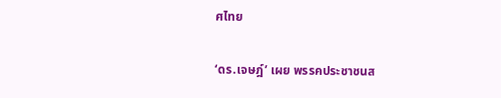ศไทย

‘ดร.เจษฎ์’ เผย พรรคประชาชนส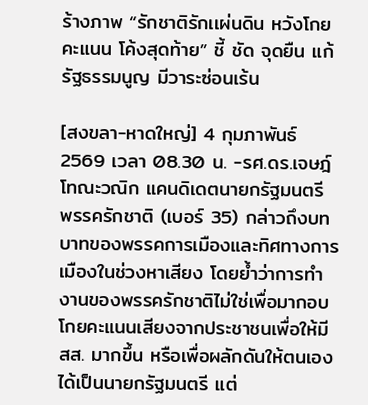ร้างภาพ “รักชาติรักเเผ่นดิน หวังโกยคะแนน โค้งสุดท้าย” ชี้ ชัด จุดยืน แก้รัฐธรรมนูญ มีวาระซ่อนเร้น

[สงขลา-หาดใหญ่] 4 กุมภาพันธ์ 2569 เวลา 08.30 น. -รศ.ดร.เจษฎ์ โทณะวณิก แคนดิเดตนายกรัฐมนตรี พรรครักชาติ (เบอร์ 35) กล่าวถึงบทบาทของพรรคการเมืองและทิศทางการเมืองในช่วงหาเสียง โดยย้ำว่าการทำงานของพรรครักชาติไม่ใช่เพื่อมากอบโกยคะแนนเสียงจากประชาชนเพื่อให้มี สส. มากขึ้น หรือเพื่อผลักดันให้ตนเองได้เป็นนายกรัฐมนตรี แต่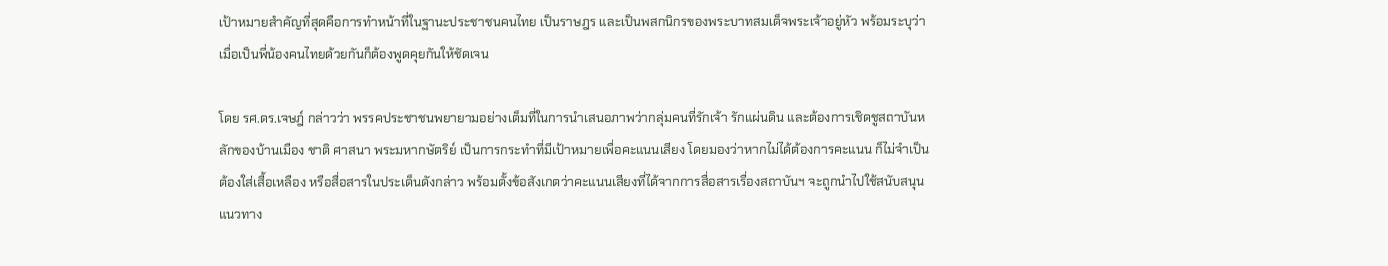เป้าหมายสำคัญที่สุดคือการทำหน้าที่ในฐานะประชาชนคนไทย เป็นราษฎร และเป็นพสกนิกรของพระบาทสมเด็จพระเจ้าอยู่หัว พร้อมระบุว่าเมื่อเป็นพี่น้องคนไทยด้วยกันก็ต้องพูดคุยกันให้ชัดเจน

โดย รศ.ดร.เจษฎ์ กล่าวว่า พรรคประชาชนพยายามอย่างเต็มที่ในการนำเสนอภาพว่ากลุ่มคนที่รักเจ้า รักแผ่นดิน และต้องการเชิดชูสถาบันหลักของบ้านเมือง ชาติ ศาสนา พระมหากษัตริย์ เป็นการกระทำที่มีเป้าหมายเพื่อคะแนนเสียง โดยมองว่าหากไม่ได้ต้องการคะแนน ก็ไม่จำเป็นต้องใส่เสื้อเหลือง หรือสื่อสารในประเด็นดังกล่าว พร้อมตั้งข้อสังเกตว่าคะแนนเสียงที่ได้จากการสื่อสารเรื่องสถาบันฯ จะถูกนำไปใช้สนับสนุนแนวทาง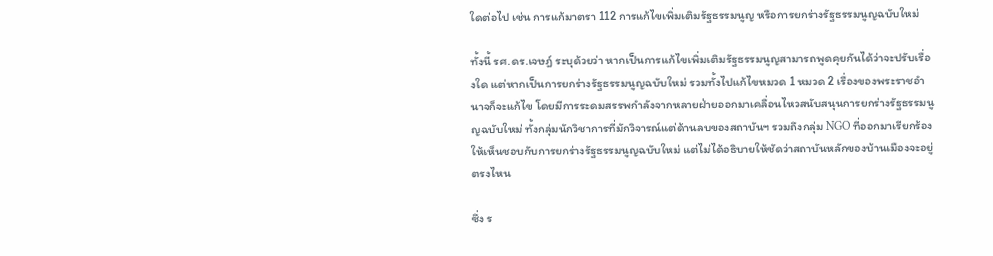ใดต่อไป เช่น การแก้มาตรา 112 การแก้ไขเพิ่มเติมรัฐธรรมนูญ หรือการยกร่างรัฐธรรมนูญฉบับใหม่

ทั้งนี้ รศ.ดร.เจษฎ์ ระบุด้วยว่า หากเป็นการแก้ไขเพิ่มเติมรัฐธรรมนูญสามารถพูดคุยกันได้ว่าจะปรับเรื่องใด แต่หากเป็นการยกร่างรัฐธรรมนูญฉบับใหม่ รวมทั้งไปแก้ไขหมวด 1 หมวด 2 เรื่องของพระราชอำนาจก็จะแก้ไข โดยมีการระดมสรรพกำลังจากหลายฝ่ายออกมาเคลื่อนไหวสนับสนุนการยกร่างรัฐธรรมนูญฉบับใหม่ ทั้งกลุ่มนักวิชาการที่มักวิจารณ์แต่ด้านลบของสถาบันฯ รวมถึงกลุ่ม NGO ที่ออกมาเรียกร้องให้เห็นชอบกับการยกร่างรัฐธรรมนูญฉบับใหม่ แต่ไม่ได้อธิบายให้ชัดว่าสถาบันหลักของบ้านเมืองจะอยู่ตรงไหน

ซึ่ง ร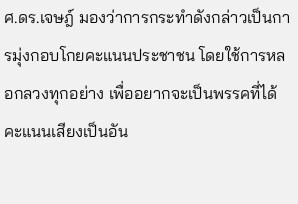ศ.ดร.เจษฎ์ มองว่าการกระทำดังกล่าวเป็นการมุ่งกอบโกยคะแนนประชาชน โดยใช้การหลอกลวงทุกอย่าง เพื่ออยากจะเป็นพรรคที่ได้คะแนนเสียงเป็นอัน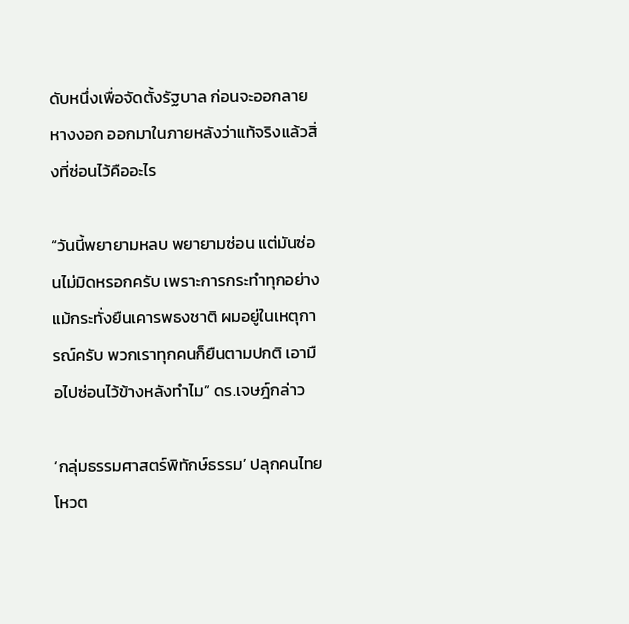ดับหนึ่งเพื่อจัดตั้งรัฐบาล ก่อนจะออกลาย หางงอก ออกมาในภายหลังว่าแท้จริงแล้วสิ่งที่ซ่อนไว้คืออะไร

“วันนี้พยายามหลบ พยายามซ่อน แต่มันซ่อนไม่มิดหรอกครับ เพราะการกระทำทุกอย่าง แม้กระทั่งยืนเคารพธงชาติ ผมอยู่ในเหตุการณ์ครับ พวกเราทุกคนก็ยืนตามปกติ เอามือไปซ่อนไว้ข้างหลังทำไม” ดร.เจษฎ์กล่าว

‘กลุ่มธรรมศาสตร์พิทักษ์ธรรม’ ปลุกคนไทยโหวต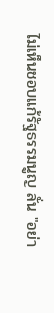ไม่เห็นชอบแก้รัฐธรรมนูญ ลั่น "อย่า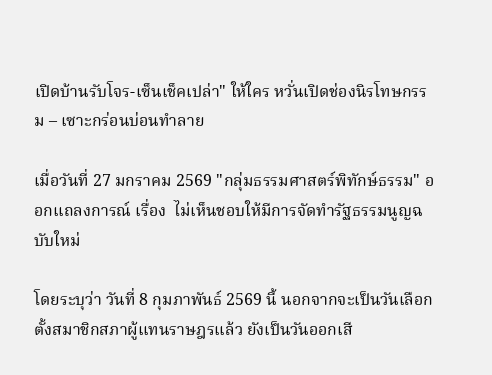เปิดบ้านรับโจร-เซ็นเช็คเปล่า" ให้ใคร หวั่นเปิดช่องนิรโทษกรรม – เซาะกร่อนบ่อนทำลาย

เมื่อวันที่ 27 มกราคม 2569 "กลุ่มธรรมศาสตร์พิทักษ์ธรรม" ออกแถลงการณ์ เรื่อง  ไม่เห็นชอบให้มีการจัดทำรัฐธรรมนูญฉบับใหม่

โดยระบุว่า วันที่ 8 กุมภาพันธ์ 2569 นี้ นอกจากจะเป็นวันเลือกตั้งสมาชิกสภาผู้แทนราษฎรแล้ว ยังเป็นวันออกเสี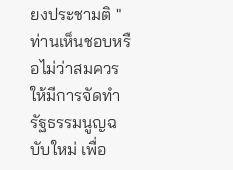ยงประชามติ "ท่านเห็นชอบหรือไม่ว่าสมควรให้มีการจัดทำรัฐธรรมนูญฉบับใหม่ เพื่อ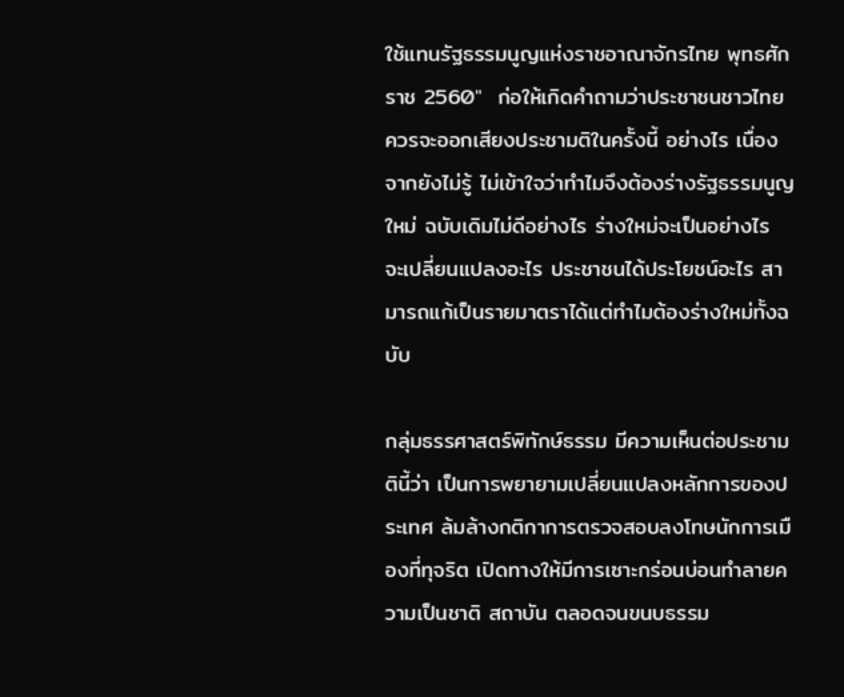ใช้แทนรัฐธรรมนูญแห่งราชอาณาจักรไทย พุทธศักราช 2560"  ก่อให้เกิดคำถามว่าประชาชนชาวไทยควรจะออกเสียงประชามติในครั้งนี้ อย่างไร เนื่องจากยังไม่รู้ ไม่เข้าใจว่าทำไมจึงต้องร่างรัฐธรรมนูญใหม่ ฉบับเดิมไม่ดีอย่างไร ร่างใหม่จะเป็นอย่างไร จะเปลี่ยนแปลงอะไร ประชาชนได้ประโยชน์อะไร สามารถแก้เป็นรายมาตราได้แต่ทำไมต้องร่างใหม่ทั้งฉบับ

กลุ่มธรรศาสตร์พิทักษ์ธรรม มีความเห็นต่อประชามตินี้ว่า เป็นการพยายามเปลี่ยนแปลงหลักการของประเทศ ล้มล้างกติกาการตรวจสอบลงโทษนักการเมืองที่ทุจริต เปิดทางให้มีการเซาะกร่อนบ่อนทำลายความเป็นชาติ สถาบัน ตลอดจนขนบธรรม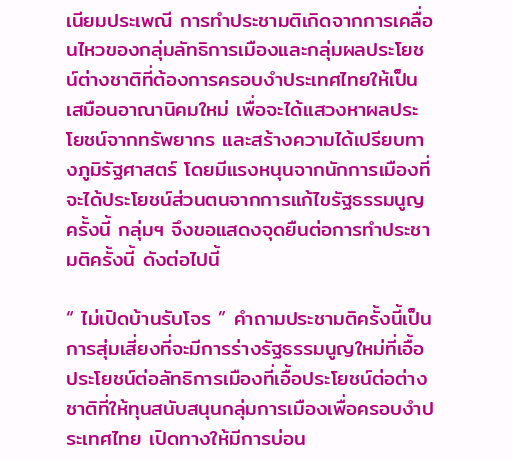เนียมประเพณี การทำประชามติเกิดจากการเคลื่อนไหวของกลุ่มลัทธิการเมืองและกลุ่มผลประโยชน์ต่างชาติที่ต้องการครอบงำประเทศไทยให้เป็นเสมือนอาณานิคมใหม่ เพื่อจะได้แสวงหาผลประโยชน์จากทรัพยากร และสร้างความได้เปรียบทางภูมิรัฐศาสตร์ โดยมีแรงหนุนจากนักการเมืองที่จะได้ประโยชน์ส่วนตนจากการแก้ไขรัฐธรรมนูญครั้งนี้ กลุ่มฯ จึงขอแสดงจุดยืนต่อการทำประชามติครั้งนี้ ดังต่อไปนี้

“ ไม่เปิดบ้านรับโจร ” คำถามประชามติครั้งนี้เป็นการสุ่มเสี่ยงที่จะมีการร่างรัฐธรรมนูญใหม่ที่เอื้อประโยชน์ต่อลัทธิการเมืองที่เอื้อประโยชน์ต่อต่างชาติที่ให้ทุนสนับสนุนกลุ่มการเมืองเพื่อครอบงำประเทศไทย เปิดทางให้มีการบ่อน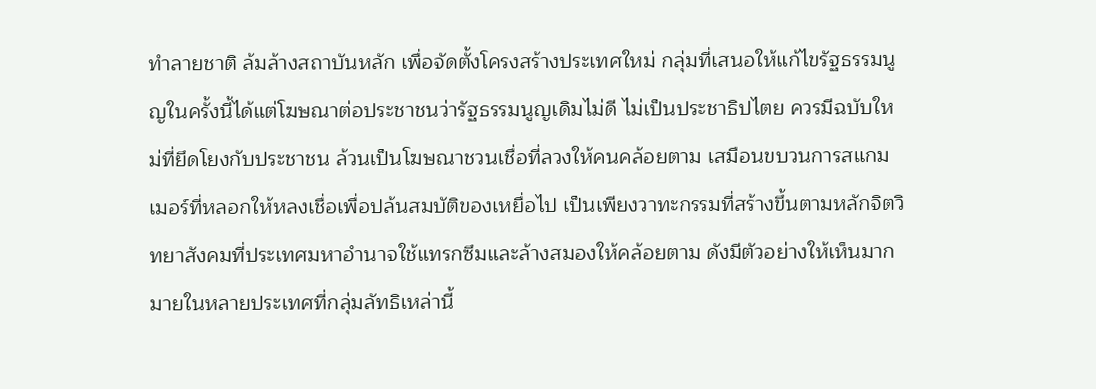ทำลายชาติ ล้มล้างสถาบันหลัก เพื่อจัดตั้งโครงสร้างประเทศใหม่ กลุ่มที่เสนอให้แก้ไขรัฐธรรมนูญในครั้งนี้ได้แต่โฆษณาต่อประชาชนว่ารัฐธรรมนูญเดิมไม่ดี ไม่เป็นประชาธิปไตย ควรมีฉบับใหม่ที่ยึดโยงกับประชาชน ล้วนเป็นโฆษณาชวนเชื่อที่ลวงให้คนคล้อยตาม เสมือนขบวนการสแกมเมอร์ที่หลอกให้หลงเชื่อเพื่อปล้นสมบัติของเหยื่อไป เป็นเพียงวาทะกรรมที่สร้างขึ้นตามหลักจิตวิทยาสังคมที่ประเทศมหาอำนาจใช้แทรกซึมและล้างสมองให้คล้อยตาม ดังมีตัวอย่างให้เห็นมากมายในหลายประเทศที่กลุ่มลัทธิเหล่านี้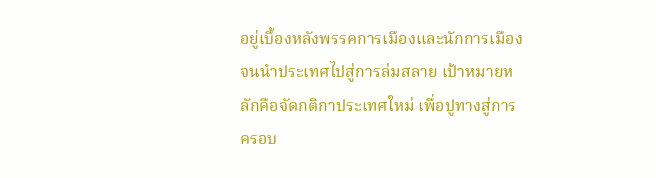อยู่เบื้องหลังพรรคการเมืองและนักการเมืองจนนำประเทศไปสู่การล่มสลาย เป้าหมายหลักคือจัดกติกาประเทศใหม่ เพื่อปูทางสู่การครอบ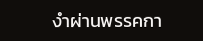งำผ่านพรรคกา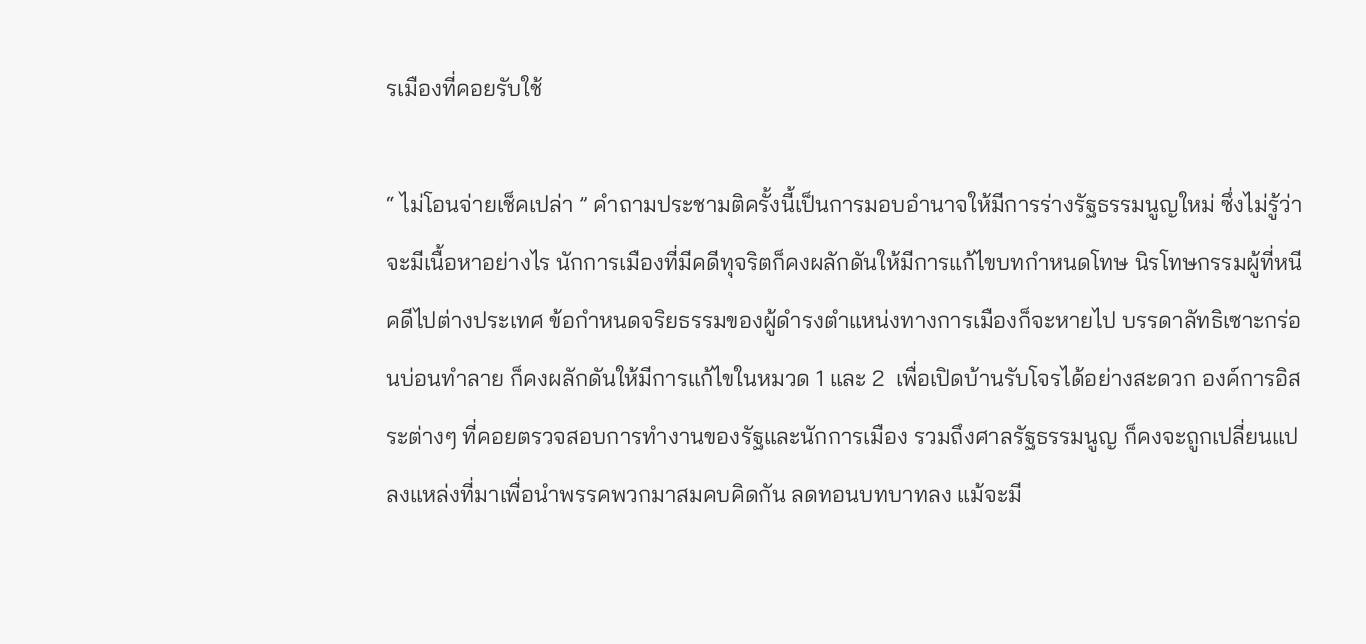รเมืองที่คอยรับใช้

“ ไม่โอนจ่ายเช็คเปล่า ” คำถามประชามติครั้งนี้เป็นการมอบอำนาจให้มีการร่างรัฐธรรมนูญใหม่ ซึ่งไม่รู้ว่าจะมีเนื้อหาอย่างไร นักการเมืองที่มีคดีทุจริตก็คงผลักดันให้มีการแก้ไขบทกำหนดโทษ นิรโทษกรรมผู้ที่หนีคดีไปต่างประเทศ ข้อกำหนดจริยธรรมของผู้ดำรงตำแหน่งทางการเมืองก็จะหายไป บรรดาลัทธิเซาะกร่อนบ่อนทำลาย ก็คงผลักดันให้มีการแก้ไขในหมวด 1 และ 2  เพื่อเปิดบ้านรับโจรได้อย่างสะดวก องค์การอิสระต่างๆ ที่คอยตรวจสอบการทำงานของรัฐและนักการเมือง รวมถึงศาลรัฐธรรมนูญ ก็คงจะถูกเปลี่ยนแปลงแหล่งที่มาเพื่อนำพรรคพวกมาสมคบคิดกัน ลดทอนบทบาทลง แม้จะมี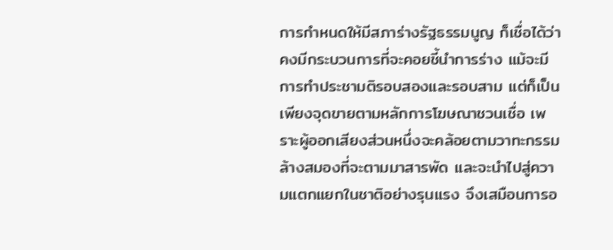การกำหนดให้มีสภาร่างรัฐธรรมนูญ ก็เชื่อได้ว่าคงมีกระบวนการที่จะคอยชี้นำการร่าง แม้จะมีการทำประชามติรอบสองและรอบสาม แต่ก็เป็นเพียงจุดขายตามหลักการโฆษณาชวนเชื่อ เพราะผู้ออกเสียงส่วนหนึ่งจะคล้อยตามวาทะกรรมล้างสมองที่จะตามมาสารพัด และจะนำไปสู่ความแตกแยกในชาติอย่างรุนแรง จึงเสมือนการอ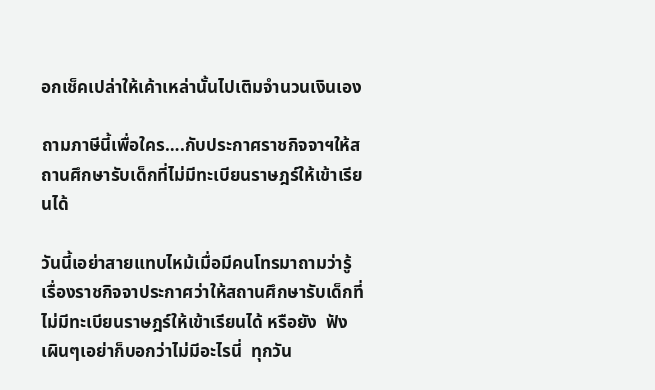อกเช็คเปล่าให้เค้าเหล่านั้นไปเติมจำนวนเงินเอง

ถามภาษีนี้เพื่อใคร….กับประกาศราชกิจจาฯให้สถานศึกษารับเด็กที่ไม่มีทะเบียนราษฎร์ให้เข้าเรียนได้

วันนี้เอย่าสายแทบไหม้เมื่อมีคนโทรมาถามว่ารู้เรื่องราชกิจจาประกาศว่าให้สถานศึกษารับเด็กที่ไม่มีทะเบียนราษฎร์ให้เข้าเรียนได้ หรือยัง  ฟังเผินๆเอย่าก็บอกว่าไม่มีอะไรนี่  ทุกวัน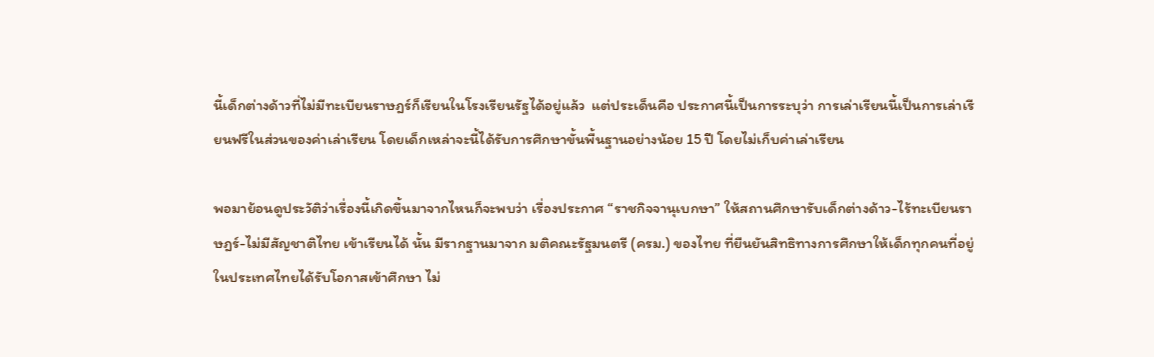นี้เด็กต่างด้าวที่ไม่มีทะเบียนราษฎร์ก็เรียนในโรงเรียนรัฐได้อยู่แล้ว  แต่ประเด็นคือ ประกาศนี้เป็นการระบุว่า การเล่าเรียนนี้เป็นการเล่าเรียนฟรีในส่วนของค่าเล่าเรียน โดยเด็กเหล่าจะนี้ได้รับการศึกษาขั้นพื้นฐานอย่างน้อย 15 ปี โดยไม่เก็บค่าเล่าเรียน

พอมาย้อนดูประวัติว่าเรื่องนี้เกิดขึ้นมาจากไหนก็จะพบว่า เรื่องประกาศ “ราชกิจจานุเบกษา” ให้สถานศึกษารับเด็กต่างด้าว-ไร้ทะเบียนราษฎร์-ไม่มีสัญชาติไทย เข้าเรียนได้ นั้น มีรากฐานมาจาก มติคณะรัฐมนตรี (ครม.) ของไทย ที่ยืนยันสิทธิทางการศึกษาให้เด็กทุกคนที่อยู่ในประเทศไทยได้รับโอกาสเข้าศึกษา ไม่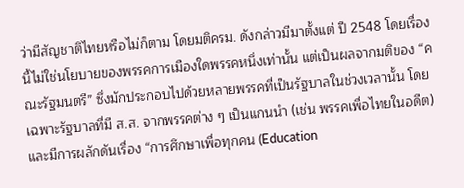ว่ามีสัญชาติไทยหรือไม่ก็ตาม โดยมติครม. ดังกล่าวมีมาตั้งแต่ ปี 2548 โดยเรื่องนี้ไม่ใช่นโยบายของพรรคการเมืองใดพรรคหนึ่งเท่านั้น แต่เป็นผลจากมติของ “คณะรัฐมนตรี” ซึ่งมักประกอบไปด้วยหลายพรรคที่เป็นรัฐบาลในช่วงเวลานั้น โดยเฉพาะรัฐบาลที่มี ส.ส. จากพรรคต่าง ๆ เป็นแกนนำ (เช่น พรรคเพื่อไทยในอดีต) และมีการผลักดันเรื่อง “การศึกษาเพื่อทุกคน (Education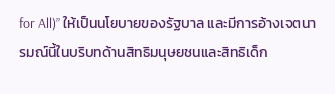for All)” ให้เป็นนโยบายของรัฐบาล และมีการอ้างเจตนารมณ์นี้ในบริบทด้านสิทธิมนุษยชนและสิทธิเด็ก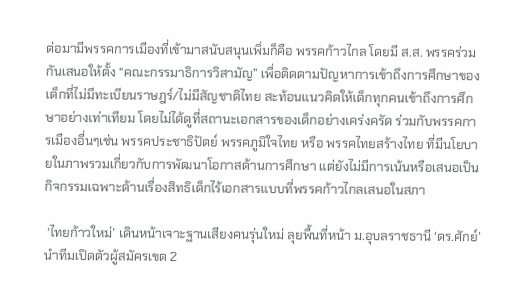ต่อมามีพรรคการเมืองที่เข้ามาสนับสนุนเพิ่มก็คือ พรรคก้าวไกล โดยมี ส.ส. พรรคร่วมกันเสนอให้ตั้ง “คณะกรรมาธิการวิสามัญ” เพื่อติดตามปัญหาการเข้าถึงการศึกษาของเด็กที่ไม่มีทะเบียนราษฎร์/ไม่มีสัญชาติไทย สะท้อนแนวคิดให้เด็กทุกคนเข้าถึงการศึกษาอย่างเท่าเทียม โดยไม่ได้ดูที่สถานะเอกสารของเด็กอย่างเคร่งครัด ร่วมกับพรรคการเมืองอื่นๆเช่น พรรคประชาธิปัตย์ พรรคภูมิใจไทย หรือ พรรคไทยสร้างไทย ที่มีนโยบายในภาพรวมเกี่ยวกับการพัฒนาโอกาสด้านการศึกษา แต่ยังไม่มีการเน้นหรือเสนอเป็นกิจกรรมเฉพาะด้านเรื่องสิทธิเด็กไร้เอกสารแบบที่พรรคก้าวไกลเสนอในสภา

 ‘ไทยก้าวใหม่’ เดินหน้าเจาะฐานเสียงคนรุ่นใหม่ ลุยพื้นที่หน้า ม.อุบลราชธานี ‘ดร.ศักย์’ นำทีมเปิดตัวผู้สมัครเขต 2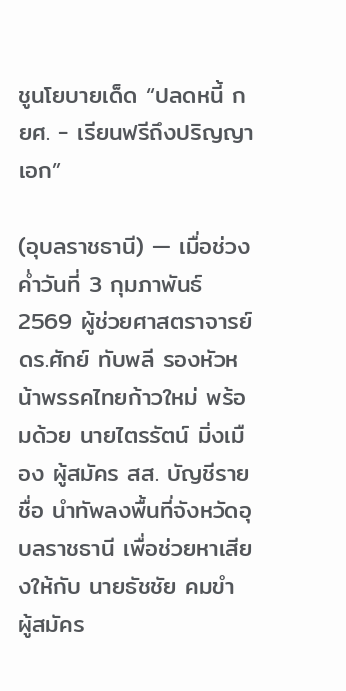ชูนโยบายเด็ด “ปลดหนี้ กยศ. - เรียนฟรีถึงปริญญาเอก”

(อุบลราชธานี) — เมื่อช่วงค่ำวันที่ 3 กุมภาพันธ์ 2569 ผู้ช่วยศาสตราจารย์ ดร.ศักย์ ทับพลี รองหัวหน้าพรรคไทยก้าวใหม่ พร้อมด้วย นายไตรรัตน์ มิ่งเมือง ผู้สมัคร สส. บัญชีรายชื่อ นำทัพลงพื้นที่จังหวัดอุบลราชธานี เพื่อช่วยหาเสียงให้กับ นายธัชชัย คมขำ ผู้สมัคร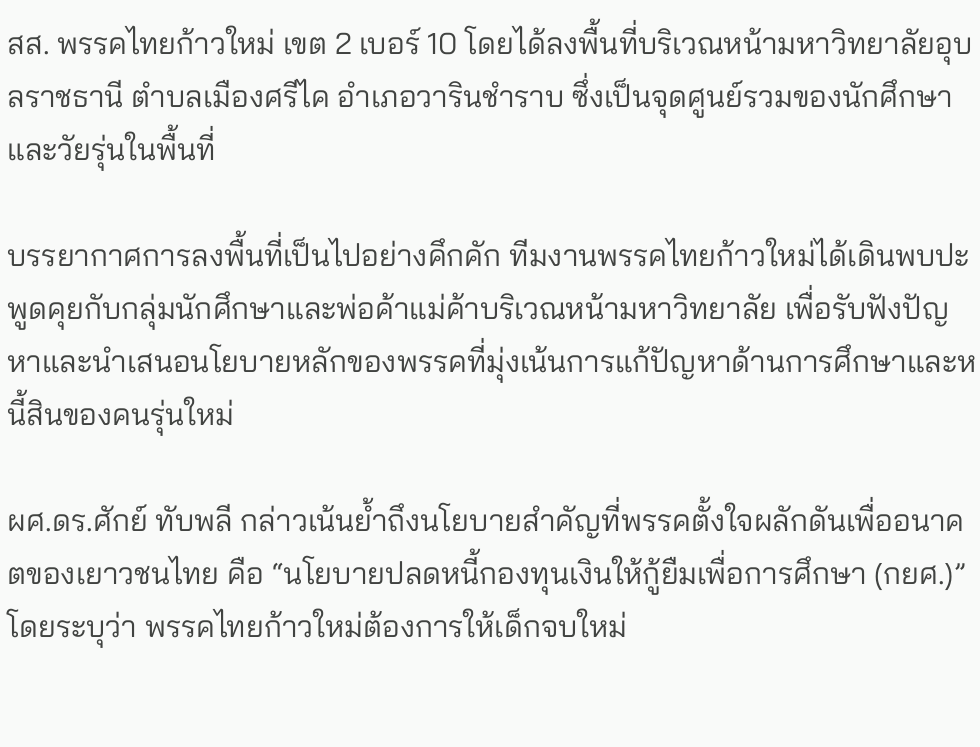สส. พรรคไทยก้าวใหม่ เขต 2 เบอร์ 10 โดยได้ลงพื้นที่บริเวณหน้ามหาวิทยาลัยอุบลราชธานี ตำบลเมืองศรีไค อำเภอวารินชำราบ ซึ่งเป็นจุดศูนย์รวมของนักศึกษาและวัยรุ่นในพื้นที่

บรรยากาศการลงพื้นที่เป็นไปอย่างคึกคัก ทีมงานพรรคไทยก้าวใหม่ได้เดินพบปะพูดคุยกับกลุ่มนักศึกษาและพ่อค้าแม่ค้าบริเวณหน้ามหาวิทยาลัย เพื่อรับฟังปัญหาและนำเสนอนโยบายหลักของพรรคที่มุ่งเน้นการแก้ปัญหาด้านการศึกษาและหนี้สินของคนรุ่นใหม่

ผศ.ดร.ศักย์ ทับพลี กล่าวเน้นย้ำถึงนโยบายสำคัญที่พรรคตั้งใจผลักดันเพื่ออนาคตของเยาวชนไทย คือ “นโยบายปลดหนี้กองทุนเงินให้กู้ยืมเพื่อการศึกษา (กยศ.)” โดยระบุว่า พรรคไทยก้าวใหม่ต้องการให้เด็กจบใหม่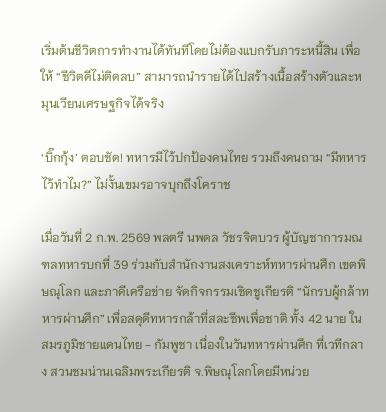เริ่มต้นชีวิตการทำงานได้ทันทีโดยไม่ต้องแบกรับภาระหนี้สิน เพื่อให้ “ชีวิตดีไม่ติดลบ” สามารถนำรายได้ไปสร้างเนื้อสร้างตัวและหมุนเวียนเศรษฐกิจได้จริง

‘บิ๊กกุ้ง’ ตอบชัด! ทหารมีไว้ปกป้องคนไทย รวมถึงคนถาม “มีทหารไว้ทำไม?” ไม่งั้นเขมรอาจบุกถึงโคราช

เมื่อวันที่ 2 ก.พ. 2569 พลตรี นพดล วัชรจิตบวร ผู้บัญชาการมณฑลทหารบกที่ 39 ร่วมกับสำนักงานสงเคราะห์ทหารผ่านศึก เขตพิษณุโลก และภาคีเครือข่าย จัดกิจกรรมเชิดชูเกียรติ “นักรบผู้กล้าทหารผ่านศึก” เพื่อสดุดีทหารกล้าที่สละชีพเพื่อชาติ ทั้ง 42 นาย ในสมรภูมิชายแดนไทย - กัมพูชา เนื่องในวันทหารผ่านศึก ที่เวทีกลาง สวนชมน่านเฉลิมพระเกียรติ จ.พิษณุโลกโดยมีหน่วย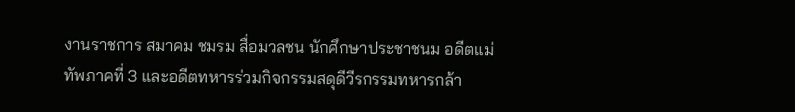งานราชการ สมาคม ชมรม สื่อมวลชน นักศึกษาประชาชนม อดีตแม่ทัพภาคที่ 3 และอดีตทหารร่วมกิจกรรมสดุดีวีรกรรมทหารกล้า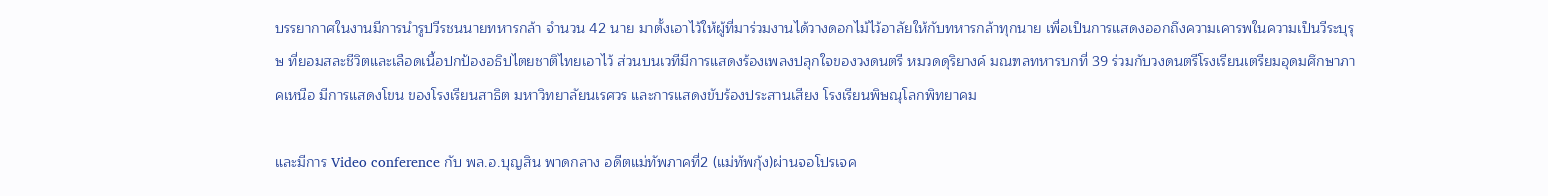บรรยากาศในงานมีการนำรูปวีรชนนายทหารกล้า จำนวน 42 นาย มาตั้งเอาไว้ให้ผู้ที่มาร่วมงานได้วางดอกไม้ไว้อาลัยให้กับทหารกล้าทุกนาย เพื่อเป็นการแสดงออกถึงความเคารพในความเป็นวีระบุรุษ ที่ยอมสละชีวิตและเลือดเนื้อปกป้องอธิปไตยชาติไทยเอาไว้ ส่วนบนเวทีมีการแสดงร้องเพลงปลุกใจของวงดนตรี หมวดดุริยางค์ มณฑลทหารบกที่ 39 ร่วมกับวงดนตรีโรงเรียนเตรียมอุดมศึกษาภาคเหนือ มีการแสดงโขน ของโรงเรียนสาธิต มหาวิทยาลัยนเรศวร และการแสดงขับร้องประสานเสียง โรงเรียนพิษณุโลกพิทยาคม

และมีการ Video conference กับ พล.อ.บุญสิน พาดกลาง อดีตแม่ทัพภาคที่2 (แม่ทัพกุ้ง)ผ่านจอโปรเจค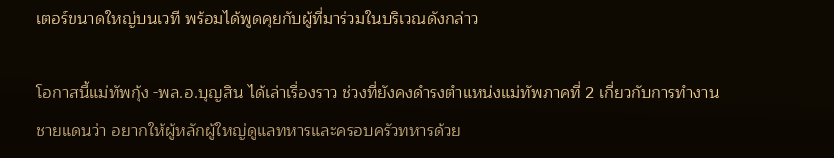เตอร์ขนาดใหญ่บนเวที พร้อมได้พูดคุยกับผู้ที่มาร่วมในบริเวณดังกล่าว

โอกาสนี้แม่ทัพกุ้ง -พล.อ.บุญสิน ได้เล่าเรื่องราว ช่วงที่ยังคงดำรงตำแหน่งแม่ทัพภาคที่ 2 เกี่ยวกับการทำงานชายแดนว่า อยากให้ผู้หลักผู้ใหญ่ดูแลทหารและครอบครัวทหารด้วย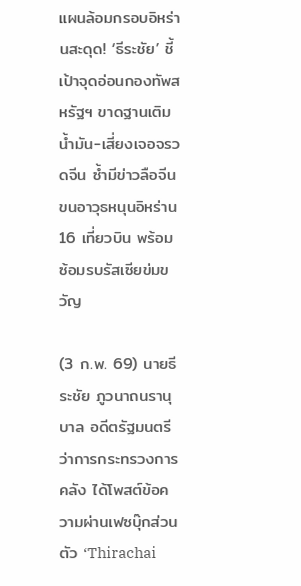แผนล้อมกรอบอิหร่านสะดุด! ‘ธีระชัย’ ชี้เป้าจุดอ่อนกองทัพสหรัฐฯ ขาดฐานเติมน้ำมัน-เสี่ยงเจอจรวดจีน ซ้ำมีข่าวลือจีนขนอาวุธหนุนอิหร่าน 16 เที่ยวบิน พร้อมซ้อมรบรัสเซียข่มขวัญ

(3 ก.พ. 69) นายธีระชัย ภูวนาถนรานุบาล อดีตรัฐมนตรีว่าการกระทรวงการคลัง ได้โพสต์ข้อความผ่านเฟซบุ๊กส่วนตัว ‘Thirachai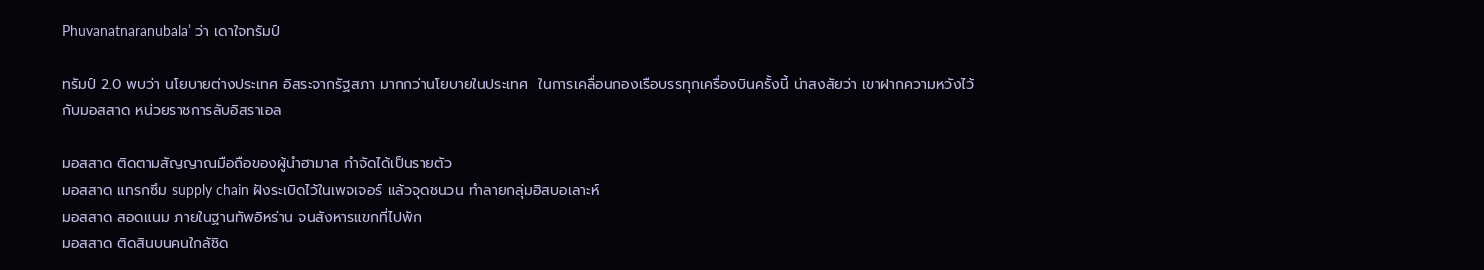Phuvanatnaranubala’ ว่า เดาใจทรัมป์

ทรัมป์ 2.0 พบว่า นโยบายต่างประเทศ อิสระจากรัฐสภา มากกว่านโยบายในประเทศ  ในการเคลื่อนกองเรือบรรทุกเครื่องบินครั้งนี้ น่าสงสัยว่า เขาฝากความหวังไว้กับมอสสาด หน่วยราชการลับอิสราเอล

มอสสาด ติดตามสัญญาณมือถือของผู้นำฮามาส กำจัดได้เป็นรายตัว
มอสสาด แทรกซึม supply chain ฝังระเบิดไว้ในเพจเจอร์ แล้วจุดชนวน ทำลายกลุ่มฮิสบอเลาะห์
มอสสาด สอดแนม ภายในฐานทัพอิหร่าน จนสังหารแขกที่ไปพัก
มอสสาด ติดสินบนคนใกล้ชิด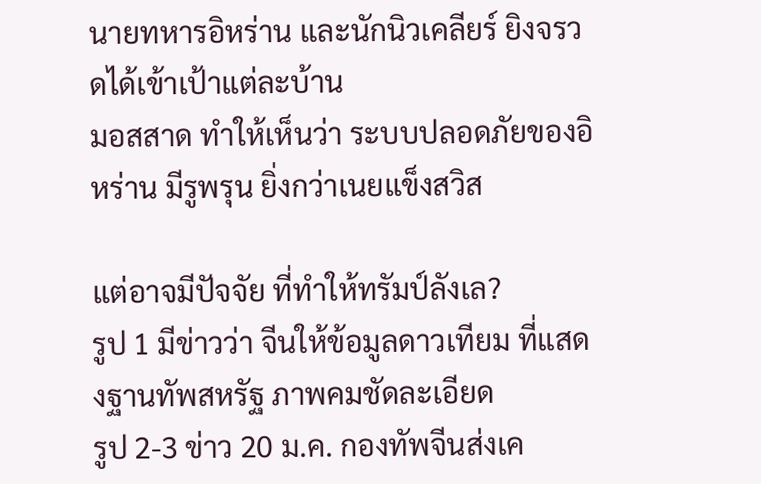นายทหารอิหร่าน และนักนิวเคลียร์ ยิงจรวดได้เข้าเป้าแต่ละบ้าน
มอสสาด ทำให้เห็นว่า ระบบปลอดภัยของอิหร่าน มีรูพรุน ยิ่งกว่าเนยแข็งสวิส

แต่อาจมีปัจจัย ที่ทำให้ทรัมป์ลังเล?
รูป 1 มีข่าวว่า จีนให้ข้อมูลดาวเทียม ที่แสดงฐานทัพสหรัฐ ภาพคมชัดละเอียด
รูป 2-3 ข่าว 20 ม.ค. กองทัพจีนส่งเค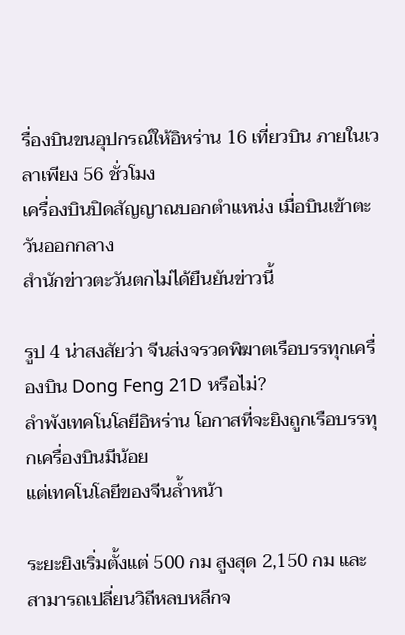รื่องบินขนอุปกรณ์ให้อิหร่าน 16 เที่ยวบิน ภายในเวลาเพียง 56 ชั่วโมง
เครื่องบินปิดสัญญาณบอกตำแหน่ง เมื่อบินเข้าตะวันออกกลาง
สำนักข่าวตะวันตกไม่ได้ยืนยันข่าวนี้

รูป 4 น่าสงสัยว่า จีนส่งจรวดพิฆาตเรือบรรทุกเครื่องบิน Dong Feng 21D หรือไม่?
ลำพังเทคโนโลยีอิหร่าน โอกาสที่จะยิงถูกเรือบรรทุกเครื่องบินมีน้อย
แต่เทคโนโลยีของจีนล้ำหน้า

ระยะยิงเริ่มตั้งแต่ 500 กม สูงสุด 2,150 กม และสามารถเปลี่ยนวิถีหลบหลีกจ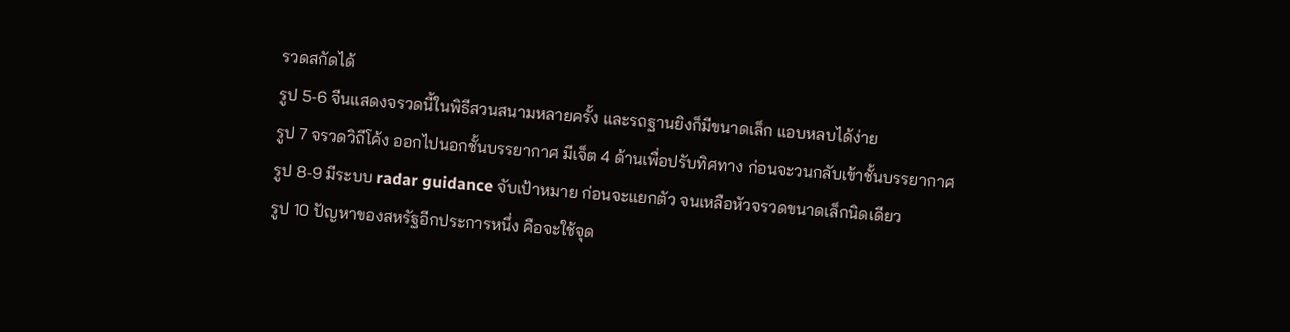รวดสกัดได้
รูป 5-6 จีนแสดงจรวดนี้ในพิธีสวนสนามหลายครั้ง และรถฐานยิงก็มีขนาดเล็ก แอบหลบได้ง่าย
รูป 7 จรวดวิถีโค้ง ออกไปนอกชั้นบรรยากาศ มีเจ็ต 4 ด้านเพื่อปรับทิศทาง ก่อนจะวนกลับเข้าชั้นบรรยากาศ
รูป 8-9 มีระบบ radar guidance จับเป้าหมาย ก่อนจะแยกตัว จนเหลือหัวจรวดขนาดเล็กนิดเดียว
รูป 10 ปัญหาของสหรัฐอีกประการหนึ่ง คือจะใช้จุด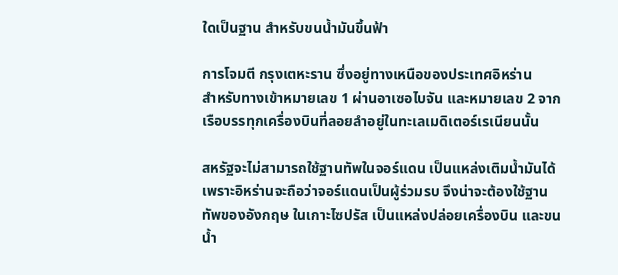ใดเป็นฐาน สำหรับขนน้ำมันขึ้นฟ้า

การโจมตี กรุงเตหะราน ซึ่งอยู่ทางเหนือของประเทศอิหร่าน
สำหรับทางเข้าหมายเลข 1 ผ่านอาเซอไบจัน และหมายเลข 2 จาก เรือบรรทุกเครื่องบินที่ลอยลำอยู่ในทะเลเมดิเตอร์เรเนียนนั้น

สหรัฐจะไม่สามารถใช้ฐานทัพในจอร์แดน เป็นแหล่งเติมน้ำมันได้ เพราะอิหร่านจะถือว่าจอร์แดนเป็นผู้ร่วมรบ จึงน่าจะต้องใช้ฐานทัพของอังกฤษ ในเกาะไซปรัส เป็นแหล่งปล่อยเครื่องบิน และขนน้ำ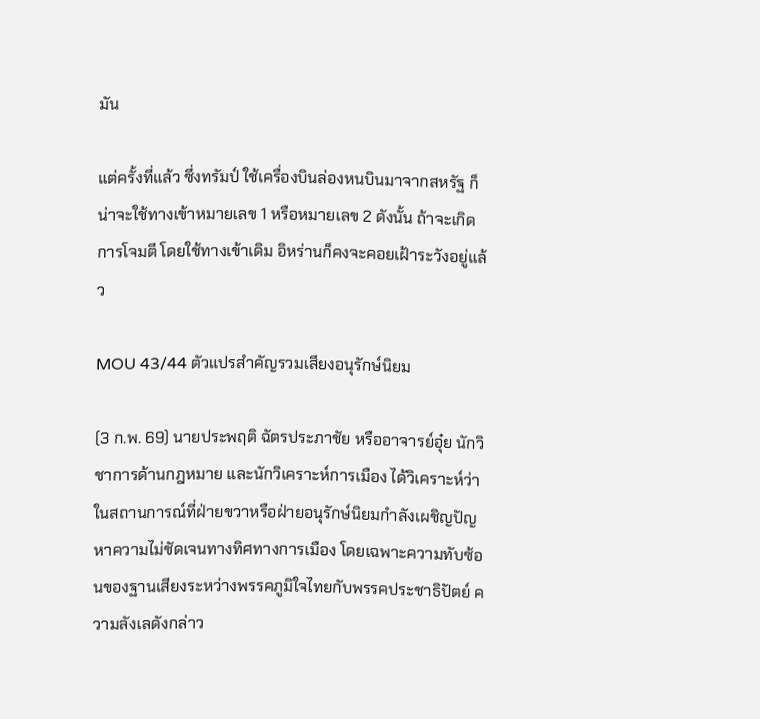มัน

แต่ครั้งที่แล้ว ซึ่งทรัมป์ ใช้เครื่องบินล่องหนบินมาจากสหรัฐ ก็น่าจะใช้ทางเข้าหมายเลข 1 หรือหมายเลข 2 ดังนั้น ถ้าจะเกิดการโจมตี โดยใช้ทางเข้าเดิม อิหร่านก็คงจะคอยเฝ้าระวังอยู่แล้ว

MOU 43/44 ตัวแปรสําคัญรวมเสียงอนุรักษ์นิยม

(3 ก.พ. 69) นายประพฤติ ฉัตรประภาชัย หรืออาจารย์อุ๋ย นักวิชาการด้านกฎหมาย และนักวิเคราะห์การเมือง ได้วิเคราะห์ว่า ในสถานการณ์ที่ฝ่ายขวาหรือฝ่ายอนุรักษ์นิยมกำลังเผชิญปัญหาความไม่ชัดเจนทางทิศทางการเมือง โดยเฉพาะความทับซ้อนของฐานเสียงระหว่างพรรคภูมิใจไทยกับพรรคประชาธิปัตย์ ความลังเลดังกล่าว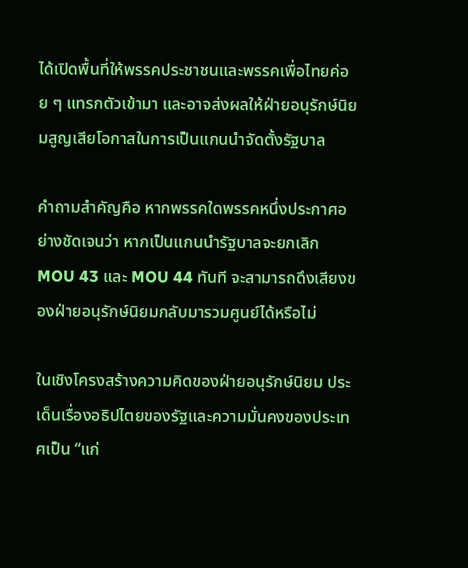ได้เปิดพื้นที่ให้พรรคประชาชนและพรรคเพื่อไทยค่อย ๆ แทรกตัวเข้ามา และอาจส่งผลให้ฝ่ายอนุรักษ์นิยมสูญเสียโอกาสในการเป็นแกนนำจัดตั้งรัฐบาล

คำถามสำคัญคือ หากพรรคใดพรรคหนึ่งประกาศอย่างชัดเจนว่า หากเป็นแกนนำรัฐบาลจะยกเลิก MOU 43 และ MOU 44 ทันที จะสามารถดึงเสียงของฝ่ายอนุรักษ์นิยมกลับมารวมศูนย์ได้หรือไม่

ในเชิงโครงสร้างความคิดของฝ่ายอนุรักษ์นิยม ประเด็นเรื่องอธิปไตยของรัฐและความมั่นคงของประเทศเป็น “แก่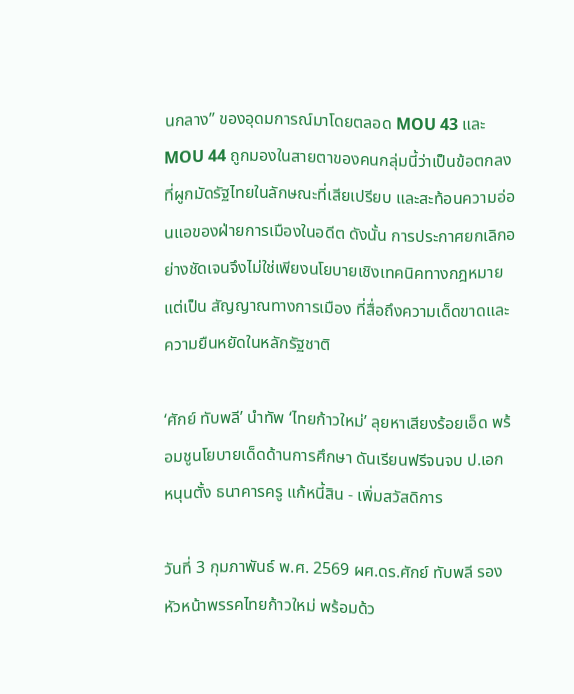นกลาง” ของอุดมการณ์มาโดยตลอด MOU 43 และ MOU 44 ถูกมองในสายตาของคนกลุ่มนี้ว่าเป็นข้อตกลงที่ผูกมัดรัฐไทยในลักษณะที่เสียเปรียบ และสะท้อนความอ่อนแอของฝ่ายการเมืองในอดีต ดังนั้น การประกาศยกเลิกอย่างชัดเจนจึงไม่ใช่เพียงนโยบายเชิงเทคนิคทางกฎหมาย แต่เป็น สัญญาณทางการเมือง ที่สื่อถึงความเด็ดขาดและความยืนหยัดในหลักรัฐชาติ

‘ศักย์ ทับพลี’ นำทัพ ‘ไทยก้าวใหม่’ ลุยหาเสียงร้อยเอ็ด พร้อมชูนโยบายเด็ดด้านการศึกษา ดันเรียนฟรีจนจบ ป.เอก หนุนตั้ง ธนาคารครู แก้หนี้สิน - เพิ่มสวัสดิการ

วันที่ 3 กุมภาพันธ์ พ.ศ. 2569 ผศ.ดร.ศักย์ ทับพลี รองหัวหน้าพรรคไทยก้าวใหม่ พร้อมด้ว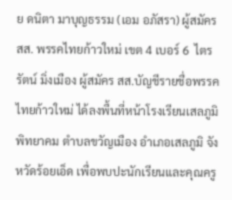ย ดนิตา มาบุญธรรม (เอม อภัสรา) ผู้สมัคร สส. พรรคไทยก้าวใหม่ เขต 4 เบอร์ 6  ไตรรัตน์ มิ่งเมือง ผู้สมัคร สส.บัญชีรายชื่อพรรคไทยก้าวใหม่ ได้ลงพื้นที่หน้าโรงเรียนเสลภูมิพิทยาคม ตำบลขวัญเมือง อำเภอเสลภูมิ จังหวัดร้อยเอ็ด เพื่อพบปะนักเรียนและคุณครู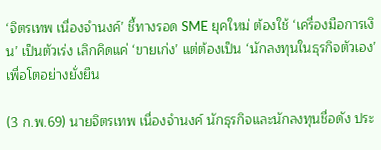‘จิตรเทพ เนื่องจำนงค์’ ชี้ทางรอด SME ยุคใหม่ ต้องใช้ ‘เครื่องมือการเงิน’ เป็นตัวเร่ง เลิกคิดแค่ ‘ขายเก่ง’ แต่ต้องเป็น ‘นักลงทุนในธุรกิจตัวเอง’ เพื่อโตอย่างยั่งยืน

(3 ก.พ.69) นายจิตรเทพ เนื่องจำนงค์ นักธุรกิจและนักลงทุนชื่อดัง ประ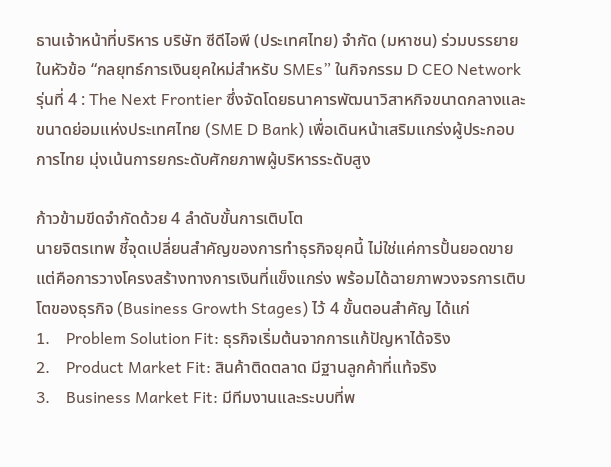ธานเจ้าหน้าที่บริหาร บริษัท ซีดีไอพี (ประเทศไทย) จำกัด (มหาชน) ร่วมบรรยายในหัวข้อ “กลยุทธ์การเงินยุคใหม่สำหรับ SMEs” ในกิจกรรม D CEO Network รุ่นที่ 4 : The Next Frontier ซึ่งจัดโดยธนาคารพัฒนาวิสาหกิจขนาดกลางและขนาดย่อมแห่งประเทศไทย (SME D Bank) เพื่อเดินหน้าเสริมแกร่งผู้ประกอบการไทย มุ่งเน้นการยกระดับศักยภาพผู้บริหารระดับสูง

ก้าวข้ามขีดจำกัดด้วย 4 ลำดับขั้นการเติบโต
นายจิตรเทพ ชี้จุดเปลี่ยนสำคัญของการทำธุรกิจยุคนี้ ไม่ใช่แค่การปั้นยอดขาย แต่คือการวางโครงสร้างทางการเงินที่แข็งแกร่ง พร้อมได้ฉายภาพวงจรการเติบโตของธุรกิจ (Business Growth Stages) ไว้ 4 ขั้นตอนสำคัญ ได้แก่
1.    Problem Solution Fit: ธุรกิจเริ่มต้นจากการแก้ปัญหาได้จริง
2.    Product Market Fit: สินค้าติดตลาด มีฐานลูกค้าที่แท้จริง
3.    Business Market Fit: มีทีมงานและระบบที่พ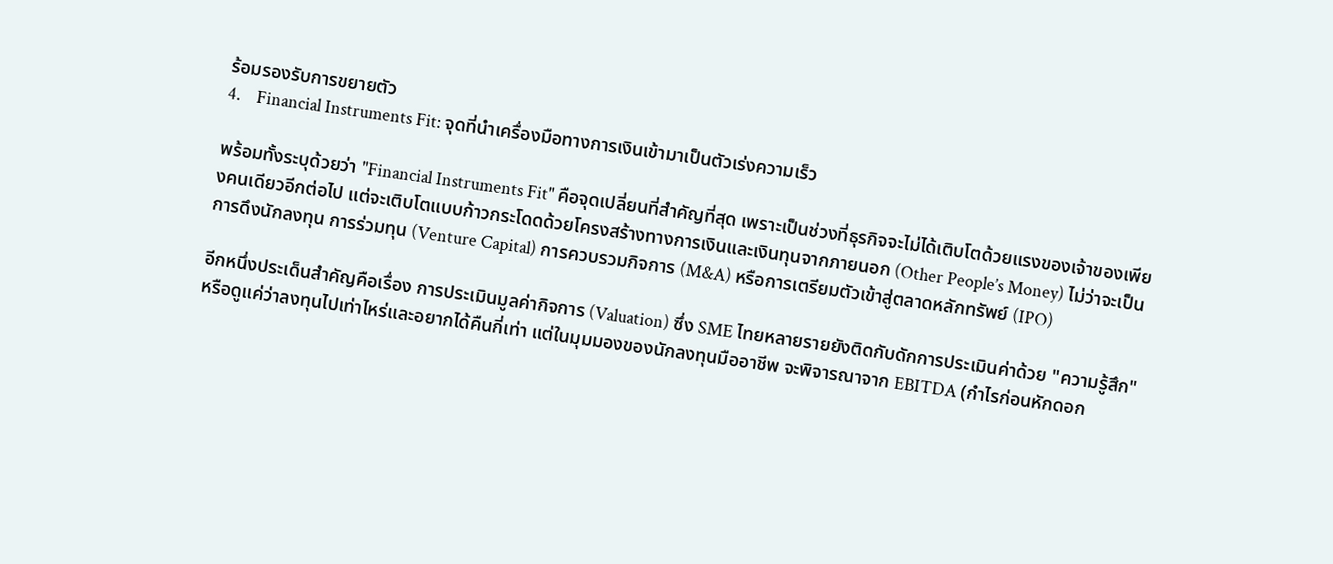ร้อมรองรับการขยายตัว
4.    Financial Instruments Fit: จุดที่นำเครื่องมือทางการเงินเข้ามาเป็นตัวเร่งความเร็ว

พร้อมทั้งระบุด้วยว่า "Financial Instruments Fit" คือจุดเปลี่ยนที่สำคัญที่สุด เพราะเป็นช่วงที่ธุรกิจจะไม่ได้เติบโตด้วยแรงของเจ้าของเพียงคนเดียวอีกต่อไป แต่จะเติบโตแบบก้าวกระโดดด้วยโครงสร้างทางการเงินและเงินทุนจากภายนอก (Other People’s Money) ไม่ว่าจะเป็นการดึงนักลงทุน การร่วมทุน (Venture Capital) การควบรวมกิจการ (M&A) หรือการเตรียมตัวเข้าสู่ตลาดหลักทรัพย์ (IPO)

อีกหนึ่งประเด็นสำคัญคือเรื่อง การประเมินมูลค่ากิจการ (Valuation) ซึ่ง SME ไทยหลายรายยังติดกับดักการประเมินค่าด้วย "ความรู้สึก" หรือดูแค่ว่าลงทุนไปเท่าไหร่และอยากได้คืนกี่เท่า แต่ในมุมมองของนักลงทุนมืออาชีพ จะพิจารณาจาก EBITDA (กำไรก่อนหักดอก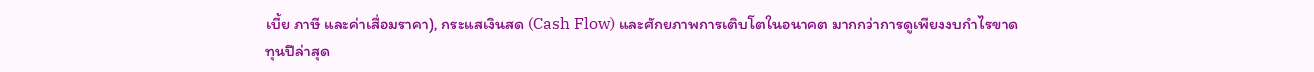เบี้ย ภาษี และค่าเสื่อมราคา), กระแสเงินสด (Cash Flow) และศักยภาพการเติบโตในอนาคต มากกว่าการดูเพียงงบกำไรขาดทุนปีล่าสุด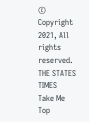© Copyright 2021, All rights reserved. THE STATES TIMES
Take Me Top